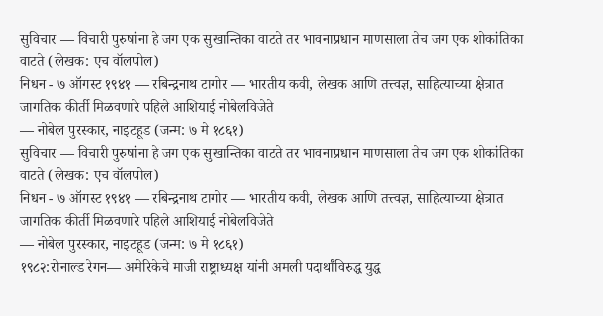सुविचार — विचारी पुरुषांना हे जग एक सुखान्तिका वाटते तर भावनाप्रधान माणसाला तेच जग एक शोकांतिका वाटते (लेखक: एच वॉलपोल)
निधन - ७ ऑगस्ट १९४१ — रबिन्द्रनाथ टागोर — भारतीय कवी, लेखक आणि तत्त्वज्ञ, साहित्याच्या क्षेत्रात जागतिक कीर्ती मिळवणारे पहिले आशियाई नोबेलविजेते
— नोबेल पुरस्कार, नाइटहूड (जन्म: ७ मे १८६१)
सुविचार — विचारी पुरुषांना हे जग एक सुखान्तिका वाटते तर भावनाप्रधान माणसाला तेच जग एक शोकांतिका वाटते (लेखक: एच वॉलपोल)
निधन - ७ ऑगस्ट १९४१ — रबिन्द्रनाथ टागोर — भारतीय कवी, लेखक आणि तत्त्वज्ञ, साहित्याच्या क्षेत्रात जागतिक कीर्ती मिळवणारे पहिले आशियाई नोबेलविजेते
— नोबेल पुरस्कार, नाइटहूड (जन्म: ७ मे १८६१)
१९८२:रोनाल्ड रेगन— अमेरिकेचे माजी राष्ट्राध्यक्ष यांनी अमली पदार्थांविरुद्ध युद्ध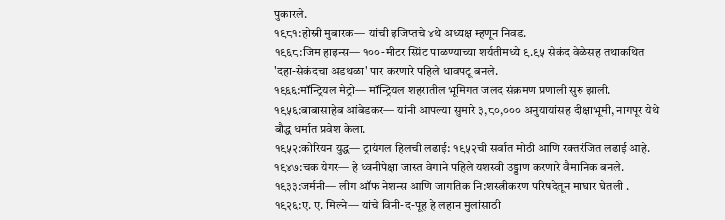पुकारले.
१९८१:होस्नी मुबारक— यांची इजिप्तचे ४थे अध्यक्ष म्हणून निवड.
१९६८:जिम हाइन्स— १००-मीटर स्प्रिंट पाळण्याच्या शर्यतीमध्ये ९.९५ सेकंद वेळेसह तथाकथित 'दहा-सेकंदचा अडथळा' पार करणारे पहिले धावपटू बनले.
१९६६:मॉन्ट्रियल मेट्रो— मॉन्ट्रियल शहरातील भूमिगत जलद संक्रमण प्रणाली सुरु झाली.
१९५६:बाबासाहेब आंबेडकर— यांनी आपल्या सुमारे ३,८०,००० अनुयायांसह दीक्षाभूमी, नागपूर येथे बौद्ध धर्मात प्रवेश केला.
१९५२:कोरियन युद्ध— ट्रायंगल हिलची लढाई: १९५२ची सर्वात मोठी आणि रक्तरंजित लढाई आहे.
१९४७:चक येगर— हे ध्वनीपेक्षा जास्त वेगाने पहिले यशस्वी उड्डाण करणारे वैमानिक बनले.
१९३३:जर्मनी— लीग ऑफ नेशन्स आणि जागतिक नि:शस्त्रीकरण परिषदेतून माघार घेतली .
१९२६:ए. ए. मिल्ने— यांचे विनी-द-पूह हे लहान मुलांसाठी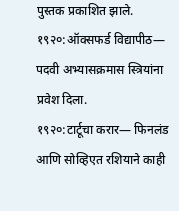पुस्तक प्रकाशित झाले.
१९२०:ऑक्सफर्ड विद्यापीठ— पदवी अभ्यासक्रमास स्त्रियांना प्रवेश दिला.
१९२०:टार्टूचा करार— फिनलंड आणि सोव्हिएत रशियाने काही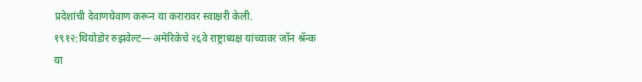प्रदेशांची देवाणघेवाण करून या करारावर स्वाक्षरी केली.
१९१२:थियोडोर रुझवेल्ट— अमेरिकेचे २६वे राष्ट्राध्यक्ष यांच्यावर जॉन श्रॅन्क या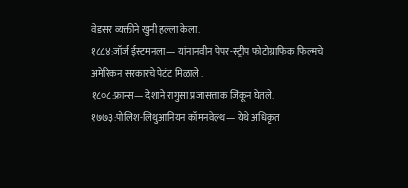वेडसर व्यक्तीने खुनी हल्ला केला.
१८८४:जॉर्ज ईस्टमनला— यांनानवीन पेपर-स्ट्रीप फोटोग्राफिक फिल्मचे अमेरिकन सरकारचे पेटंट मिळाले .
१८०८:फ्रान्स— देशाने रागुसा प्रजासत्ताक जिंकून घेतले.
१७७३:पोलिश-लिथुआनियन कॉमनवेल्थ— येथे अधिकृत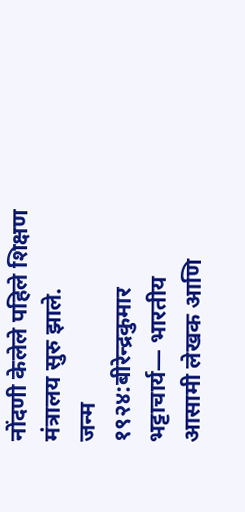नोंदणी केलेले पहिले शिक्षण मंत्रालय सुरु झाले.
जन्म
१९२४:बीरेन्द्रकुमार भट्टाचार्य— भारतीय आसामी लेखक आणि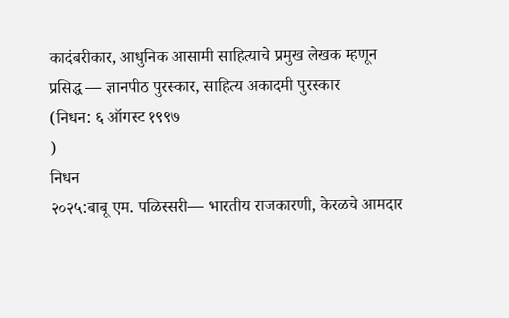कादंबरीकार, आधुनिक आसामी साहित्याचे प्रमुख लेखक म्हणून प्रसिद्ध — ज्ञानपीठ पुरस्कार, साहित्य अकादमी पुरस्कार
(निधन: ६ ऑगस्ट १९९७
)
निधन
२०२५:बाबू एम. पळिस्सरी— भारतीय राजकारणी, केरळचे आमदार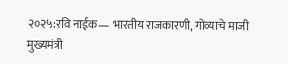२०२५:रवि नाईक— भारतीय राजकारणी, गोव्याचे माजी मुख्यमंत्री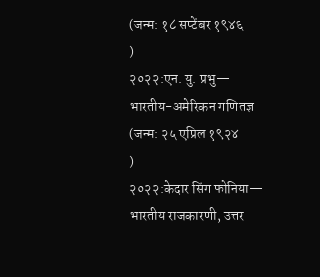(जन्म: १८ सप्टेंबर १९४६
)
२०२२:एन. यु. प्रभु— भारतीय-अमेरिकन गणितज्ञ
(जन्म: २५ एप्रिल १९२४
)
२०२२:केदार सिंग फोनिया— भारतीय राजकारणी, उत्तर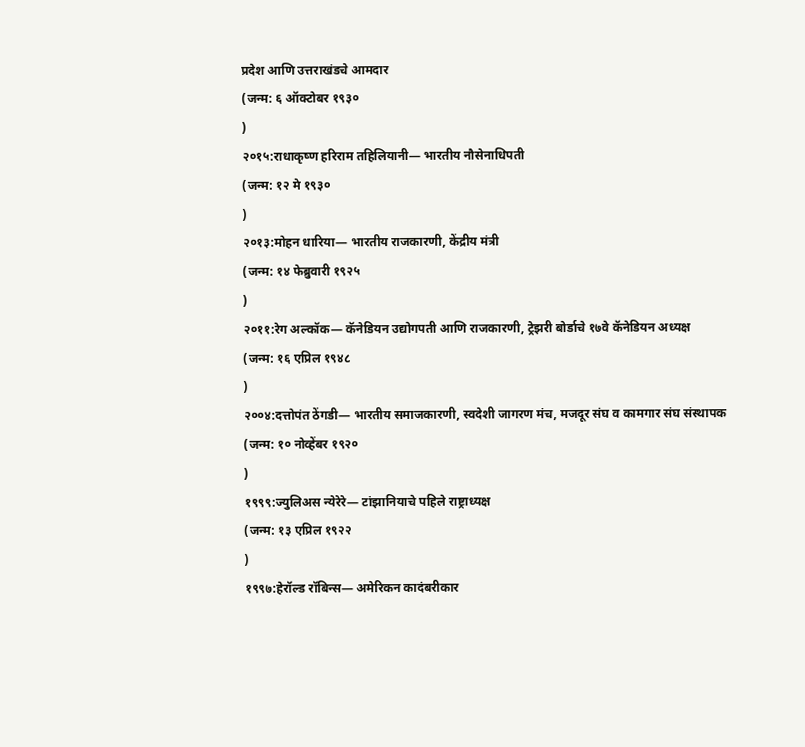प्रदेश आणि उत्तराखंडचे आमदार
(जन्म: ६ ऑक्टोबर १९३०
)
२०१५:राधाकृष्ण हरिराम तहिलियानी— भारतीय नौसेनाधिपती
(जन्म: १२ मे १९३०
)
२०१३:मोहन धारिया— भारतीय राजकारणी, केंद्रीय मंत्री
(जन्म: १४ फेब्रुवारी १९२५
)
२०११:रेग अल्कॉक— कॅनेडियन उद्योगपती आणि राजकारणी, ट्रेझरी बोर्डाचे १७वे कॅनेडियन अध्यक्ष
(जन्म: १६ एप्रिल १९४८
)
२००४:दत्तोपंत ठेंगडी— भारतीय समाजकारणी, स्वदेशी जागरण मंच, मजदूर संघ व कामगार संघ संस्थापक
(जन्म: १० नोव्हेंबर १९२०
)
१९९९:ज्युलिअस न्येरेरे— टांझानियाचे पहिले राष्ट्राध्यक्ष
(जन्म: १३ एप्रिल १९२२
)
१९९७:हेरॉल्ड रॉबिन्स— अमेरिकन कादंबरीकार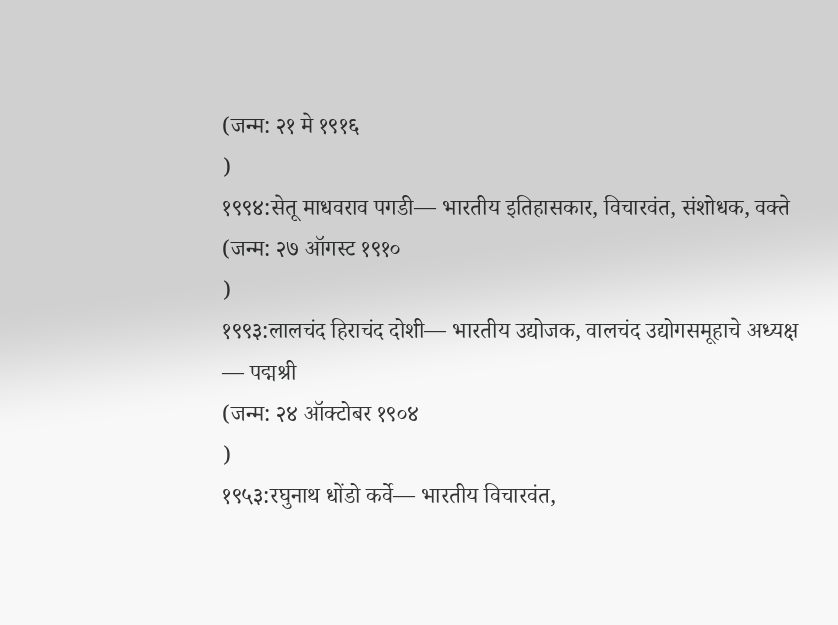(जन्म: २१ मे १९१६
)
१९९४:सेतू माधवराव पगडी— भारतीय इतिहासकार, विचारवंत, संशोधक, वक्ते
(जन्म: २७ ऑगस्ट १९१०
)
१९९३:लालचंद हिराचंद दोशी— भारतीय उद्योजक, वालचंद उद्योगसमूहाचे अध्यक्ष — पद्मश्री
(जन्म: २४ ऑक्टोबर १९०४
)
१९५३:रघुनाथ धोंडो कर्वे— भारतीय विचारवंत,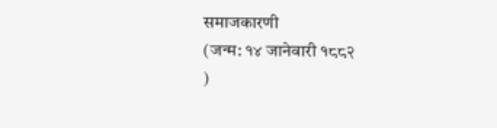समाजकारणी
(जन्म: १४ जानेवारी १८८२
)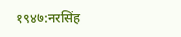१९४७:नरसिंह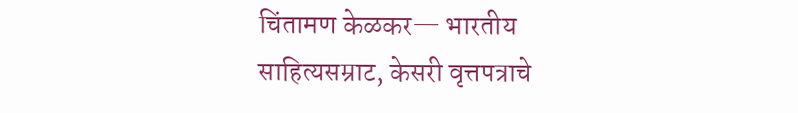चिंतामण केळकर— भारतीय साहित्यसम्राट, केसरी वृत्तपत्राचे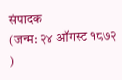संपादक
(जन्म: २४ ऑगस्ट १८७२
)